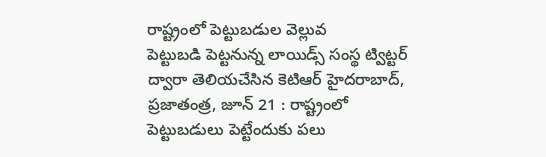రాష్ట్రంలో పెట్టుబడుల వెల్లువ
పెట్టుబడి పెట్టనున్న లాయిడ్స్ సంస్థ ట్విట్టర్ ద్వారా తెలియచేసిన కెటిఆర్ హైదరాబాద్, ప్రజాతంత్ర, జూన్ 21 : రాష్ట్రంలో పెట్టుబడులు పెట్టేందుకు పలు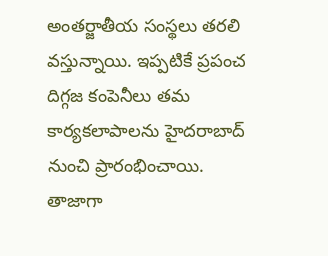అంతర్జాతీయ సంస్థలు తరలి వస్తున్నాయి. ఇప్పటికే ప్రపంచ దిగ్గజ కంపెనీలు తమ కార్యకలాపాలను హైదరాబాద్ నుంచి ప్రారంభించాయి. తాజాగా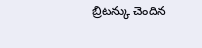బ్రిటన్కు చెందిన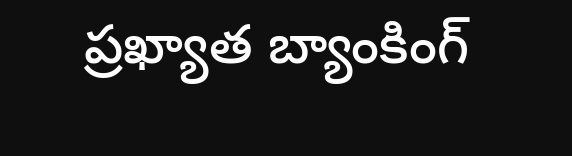ప్రఖ్యాత బ్యాంకింగ్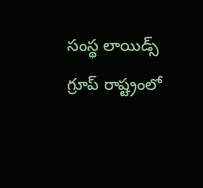సంస్థ లాయిడ్స్ గ్రూప్ రాష్ట్రంలో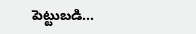పెట్టుబడి…